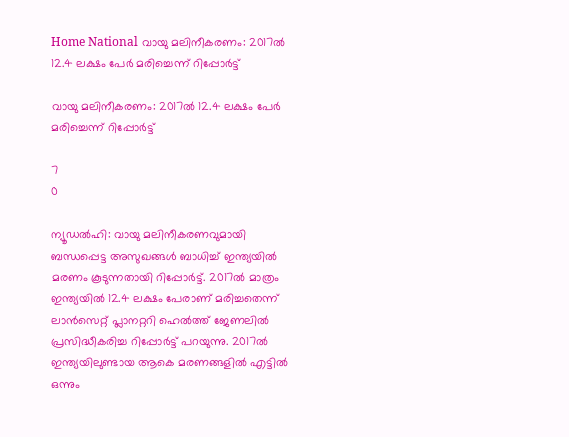Home National വായു മലിനീകരണം: 2017ല്‍ 12.4 ലക്ഷം പേര്‍ മരിച്ചെന്ന് റിപ്പോര്‍ട്ട്

വായു മലിനീകരണം: 2017ല്‍ 12.4 ലക്ഷം പേര്‍ മരിച്ചെന്ന് റിപ്പോര്‍ട്ട്

7
0

ന്യൂഡല്‍ഹി: വായു മലിനീകരണവുമായി ബന്ധപ്പെട്ട അസുഖങ്ങള്‍ ബാധിച്ച് ഇന്ത്യയില്‍ മരണം കൂടുന്നതായി റിപ്പോര്‍ട്ട്. 2017ല്‍ മാത്രം ഇന്ത്യയില്‍ 12.4 ലക്ഷം പേരാണ് മരിച്ചതെന്ന് ലാന്‍സെറ്റ് പ്ലാനറ്ററി ഹെല്‍ത്ത് ജേണലില്‍ പ്രസിദ്ധീകരിച്ച റിപ്പോര്‍ട്ട് പറയുന്നു. 2017ല്‍ ഇന്ത്യയിലുണ്ടായ ആകെ മരണങ്ങളില്‍ എട്ടില്‍ ഒന്നും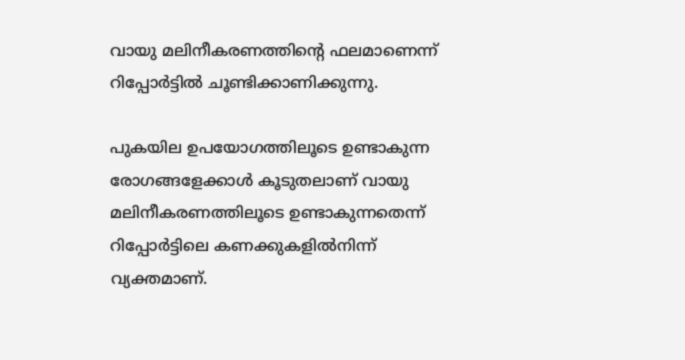വായു മലിനീകരണത്തിന്റെ ഫലമാണെന്ന് റിപ്പോര്‍ട്ടില്‍ ചൂണ്ടിക്കാണിക്കുന്നു.

പുകയില ഉപയോഗത്തിലൂടെ ഉണ്ടാകുന്ന രോഗങ്ങളേക്കാള്‍ കൂടുതലാണ് വായു മലിനീകരണത്തിലൂടെ ഉണ്ടാകുന്നതെന്ന് റിപ്പോര്‍ട്ടിലെ കണക്കുകളില്‍നിന്ന് വ്യക്തമാണ്.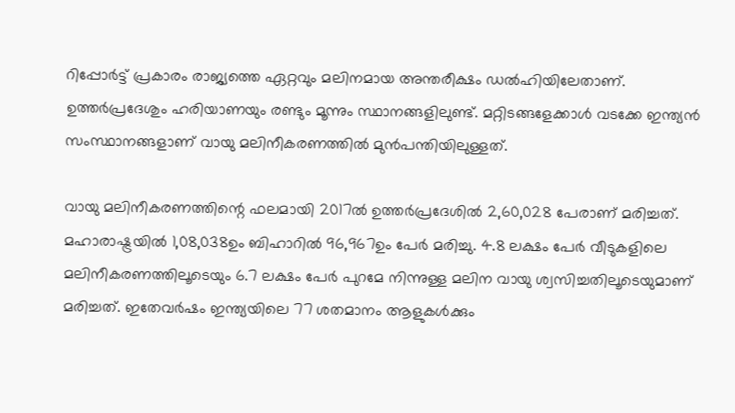റിപ്പോര്‍ട്ട് പ്രകാരം രാജ്യത്തെ ഏറ്റവും മലിനമായ അന്തരീക്ഷം ഡല്‍ഹിയിലേതാണ്. ഉത്തര്‍പ്രദേശും ഹരിയാണയും രണ്ടും മൂന്നും സ്ഥാനങ്ങളിലുണ്ട്. മറ്റിടങ്ങളേക്കാള്‍ വടക്കേ ഇന്ത്യന്‍ സംസ്ഥാനങ്ങളാണ് വായു മലിനീകരണത്തില്‍ മുന്‍പന്തിയിലുള്ളത്.

വായു മലിനീകരണത്തിന്റെ ഫലമായി 2017ല്‍ ഉത്തര്‍പ്രദേശില്‍ 2,60,028 പേരാണ് മരിച്ചത്. മഹാരാഷ്ട്രയില്‍ 1,08,038ഉം ബിഹാറില്‍ 96,967ഉം പേര്‍ മരിച്ചു. 4.8 ലക്ഷം പേര്‍ വീടുകളിലെ മലിനീകരണത്തിലൂടെയും 6.7 ലക്ഷം പേര്‍ പുറമേ നിന്നുള്ള മലിന വായു ശ്വസിച്ചതിലൂടെയുമാണ് മരിച്ചത്. ഇതേവര്‍ഷം ഇന്ത്യയിലെ 77 ശതമാനം ആളുകള്‍ക്കും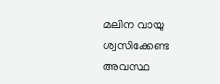മലിന വായു ശ്വസിക്കേണ്ട അവസ്ഥ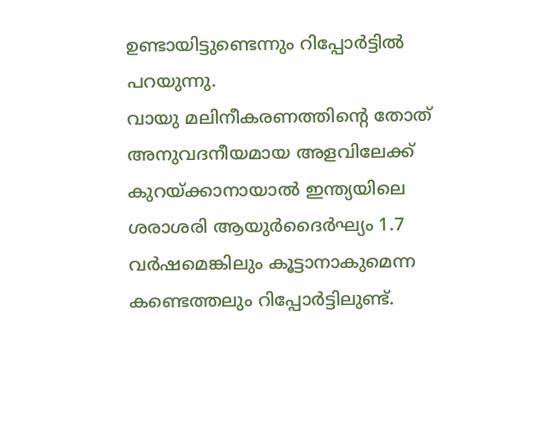ഉണ്ടായിട്ടുണ്ടെന്നും റിപ്പോര്‍ട്ടില്‍ പറയുന്നു.
വായു മലിനീകരണത്തിന്റെ തോത് അനുവദനീയമായ അളവിലേക്ക് കുറയ്ക്കാനായാല്‍ ഇന്ത്യയിലെ ശരാശരി ആയുര്‍ദൈര്‍ഘ്യം 1.7 വര്‍ഷമെങ്കിലും കൂട്ടാനാകുമെന്ന കണ്ടെത്തലും റിപ്പോര്‍ട്ടിലുണ്ട്.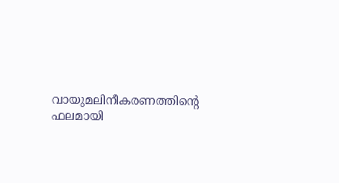വായുമലിനീകരണത്തിന്റെ ഫലമായി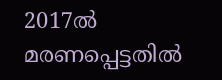2017ല്‍ മരണപ്പെട്ടതില്‍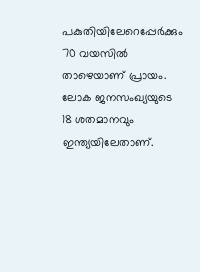പകുതിയിലേറെപ്പേര്‍ക്കും 70 വയസില്‍ താഴെയാണ് പ്രായം. ലോക ജനസംഖ്യയുടെ 18 ശതമാനവും ഇന്ത്യയിലേതാണ്.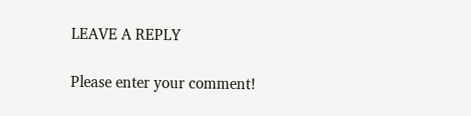LEAVE A REPLY

Please enter your comment!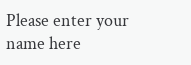Please enter your name here